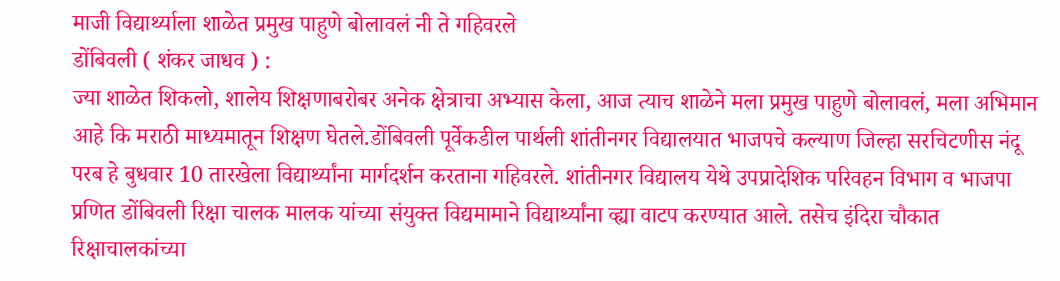माजी विद्यार्थ्याला शाळेत प्रमुख पाहुणे बोलावलं नी ते गहिवरले
डोंबिवली ( शंकर जाधव ) :
ज्या शाळेत शिकलो, शालेय शिक्षणाबरोबर अनेक क्षेत्राचा अभ्यास केला, आज त्याच शाळेने मला प्रमुख पाहुणे बोलावलं, मला अभिमान आहे कि मराठी माध्यमातून शिक्षण घेतले.डोंबिवली पूर्वेकडील पार्थली शांतीनगर विद्यालयात भाजपचे कल्याण जिल्हा सरचिटणीस नंदू परब हे बुधवार 10 तारखेला विद्यार्थ्यांना मार्गदर्शन करताना गहिवरले. शांतीनगर विद्यालय येथे उपप्रादेशिक परिवहन विभाग व भाजपा प्रणित डोंबिवली रिक्षा चालक मालक यांच्या संयुक्त विद्यमामाने विद्यार्थ्यांना व्ह्या वाटप करण्यात आले. तसेच इंदिरा चौकात रिक्षाचालकांच्या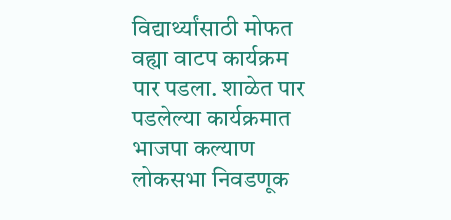विद्यार्थ्यांसाठी मोफत वह्या वाटप कार्यक्रम पार पडला. शाळेत पार पडलेल्या कार्यक्रमात भाजपा कल्याण लोकसभा निवडणूक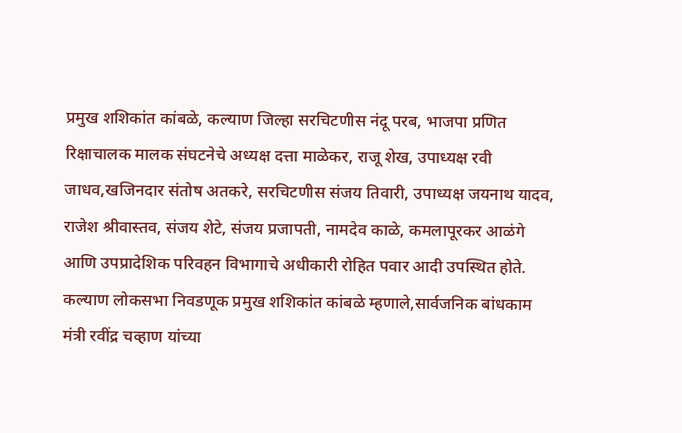प्रमुख शशिकांत कांबळे, कल्याण जिल्हा सरचिटणीस नंदू परब, भाजपा प्रणित रिक्षाचालक मालक संघटनेचे अध्यक्ष दत्ता माळेकर, राजू शेख, उपाध्यक्ष रवी जाधव,खजिनदार संतोष अतकरे, सरचिटणीस संजय तिवारी, उपाध्यक्ष जयनाथ यादव, राजेश श्रीवास्तव, संजय शेटे, संजय प्रजापती, नामदेव काळे, कमलापूरकर आळंगे आणि उपप्रादेशिक परिवहन विभागाचे अधीकारी रोहित पवार आदी उपस्थित होते.
कल्याण लोकसभा निवडणूक प्रमुख शशिकांत कांबळे म्हणाले,सार्वजनिक बांधकाम मंत्री रवींद्र चव्हाण यांच्या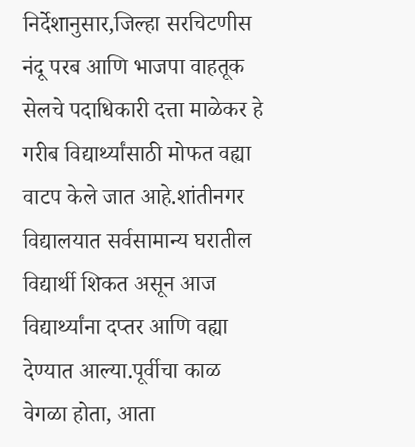निर्देशानुसार,जिल्हा सरचिटणीस नंदू परब आणि भाजपा वाहतूक सेलचे पदाधिकारी दत्ता माळेकर हे गरीब विद्यार्थ्यांसाठी मोफत वह्या वाटप केले जात आहे.शांतीनगर विद्यालयात सर्वसामान्य घरातील विद्यार्थी शिकत असून आज विद्यार्थ्यांना दप्तर आणि वह्या देण्यात आल्या.पूर्वीचा काळ वेगळा होता, आता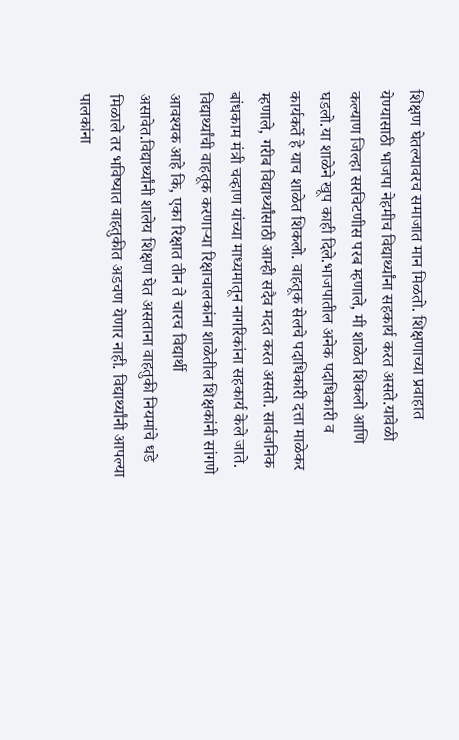शिक्षण घेतल्यावरच समाजात मान मिळतो. शिक्षणाच्या प्रवाहात येण्यासाठी भाजपा नेहमीच विद्यार्थ्यांना सहकार्य करत असते.यावेळी कल्याण जिल्हा सरचिटणीस परब म्हणाले, मी शाळेत शिकलो आणि घडलो.या शाळेने खूप काही दिले.भाजपातील अनेक पदाधिकारी व कार्यकर्ते हे याच शाळेत शिकलो. वाहतूक सेलचे पदाधिकारी दत्ता माळेकर म्हणाले, गरीब विद्यार्थ्यांसाठी आम्ही सदैव मदत करत असतो. सार्वजनिक बांधकाम मंत्री चव्हाण यांच्या माध्यमातून नागरिकांना सहकार्य केले जाते.
विद्यार्थ्यांची वाहतूक करणाऱ्या रिक्षाचालकांना शाळेतील शिक्षकांनी सांगणे आवश्यक आहे कि, एका रिक्षात तीन ते चारच विद्यार्थी असावेत.विद्यार्थ्यांनी शालेय शिक्षण घेत असताना वाहतुकी नियमांचे धडे मिळाले तर भविष्यात वाहतुकीत अडचण येणार नाही. विद्यार्थ्यांनी आपल्या पालकांना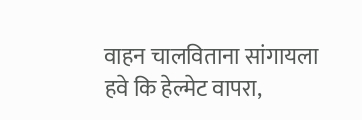वाहन चालविताना सांगायला हवे कि हेल्मेट वापरा,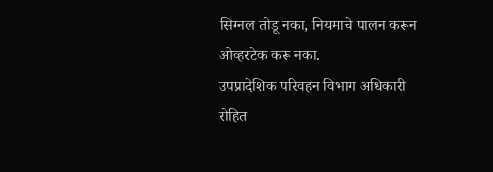सिग्नल तोडू नका, नियमाचे पालन करून ओव्हरटेक करू नका.
उपप्रादेशिक परिवहन विभाग अधिकारी
रोहित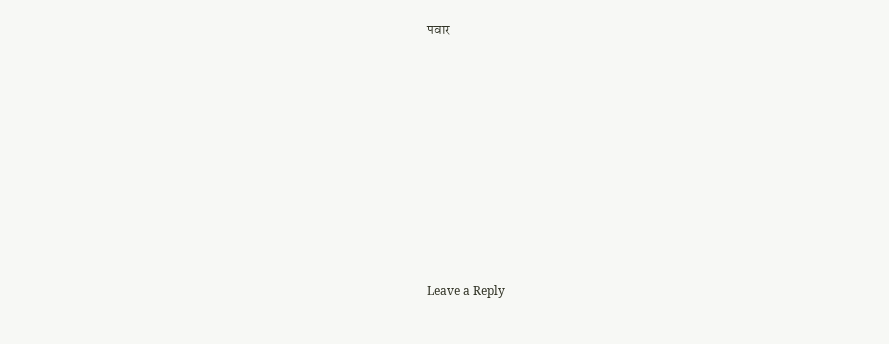पवार














Leave a Reply